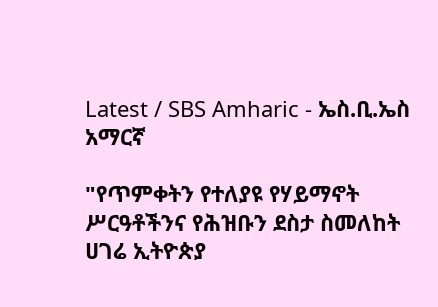Latest / SBS Amharic - ኤስ.ቢ.ኤስ አማርኛ

"የጥምቀትን የተለያዩ የሃይማኖት ሥርዓቶችንና የሕዝቡን ደስታ ስመለከት ሀገሬ ኢትዮጵያ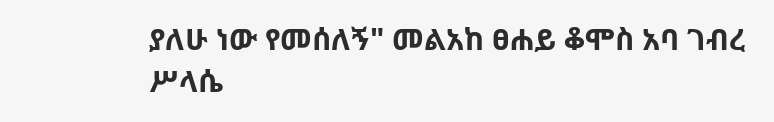ያለሁ ነው የመሰለኝ" መልአከ ፀሐይ ቆሞስ አባ ገብረ ሥላሴ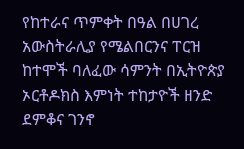የከተራና ጥምቀት በዓል በሀገረ አውስትራሊያ የሜልበርንና ፐርዝ ከተሞች ባለፈው ሳምንት በኢትዮጵያ ኦርቶዶክስ እምነት ተከታዮች ዘንድ ደምቆና ገንኖ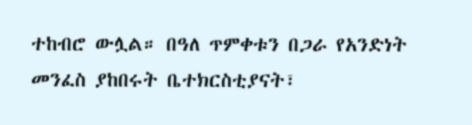ተከብሮ ውሏል። በዓለ ጥምቀቱን በጋራ የአንድነት መንፈስ ያከበሩት ቤተክርስቲያናት፣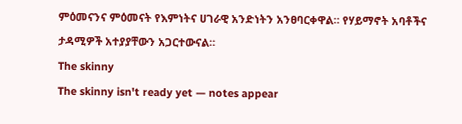ምዕመናንና ምዕመናት የእምነትና ሀገራዊ አንድነትን አንፀባርቀዋል። የሃይማኖት አባቶችና ታዳሚዎች አተያያቸውን አጋርተውናል።
The skinny
The skinny isn't ready yet — notes appear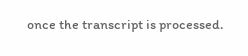once the transcript is processed.